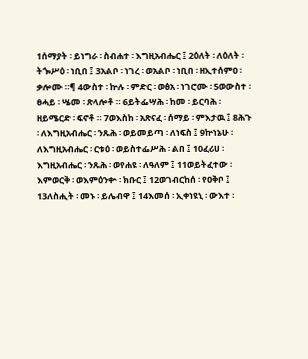1ሰማያት ፡ ይነግራ ፡ ስብሐተ ፡ እግዚአብሔር ፤ 2ዕለት ፡ ለዕለት ፡ ትጐሥዕ ፡ ነቢበ ፤ 3አልቦ ፡ ነገረ ፡ ወአልቦ ፡ ነቢበ ፡ ዘኢተሰምዐ ፡ ቃሎሙ ።¶ 4ውስተ ፡ ኵሉ ፡ ምድር ፡ ወፅአ ፡ ነገሮሙ ፡ 5ወውስተ ፡ ፀሓይ ፡ ሤመ ፡ ጽላሎቶ ። 6ይትፌሣሕ ፡ ከመ ፡ ይርባሕ ፡ ዘይሜርድ ፡ ፍኖቶ ። 7ወእስከ ፡ አጽናፈ ፡ ሰማይ ፡ ምእታዉ ፤ 8ሕጉ ፡ ለእግዚአብሔር ፡ ንጹሕ ፡ ወይመይጣ ፡ ለነፍስ ፤ 9ኵነኔሁ ፡ ለእግዚአብሔር ፡ ርቱዕ ፡ ወይስተፌሥሕ ፡ ልበ ፤ 10ፈሪሀ ፡ እግዚአብሔር ፡ ንጹሕ ፡ ወየሐዩ ፡ ለዓለም ፤ 11ወይትፈተው ፡ እምወርቅ ፡ ወእምዕንቍ ፡ ክቡር ፤ 12ወገብርከሰ ፡ የዐቅቦ ፤ 13ለስሒት ፡ መኑ ፡ ይሌብዋ ፤ 14እመሰ ፡ ኢቀነዩኒ ፡ ውእተ ፡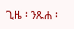ጊዜ ፡ ንጹሐ ፡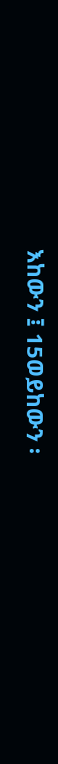እከውን ፤ 15ወይከውን ፡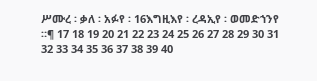ሥሙረ ፡ ቃለ ፡ አፉየ ፡ 16እግዚእየ ፡ ረዳኢየ ፡ ወመድኀንየ ።¶ 17 18 19 20 21 22 23 24 25 26 27 28 29 30 31 32 33 34 35 36 37 38 39 40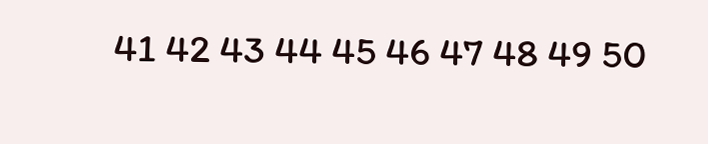41 42 43 44 45 46 47 48 49 50